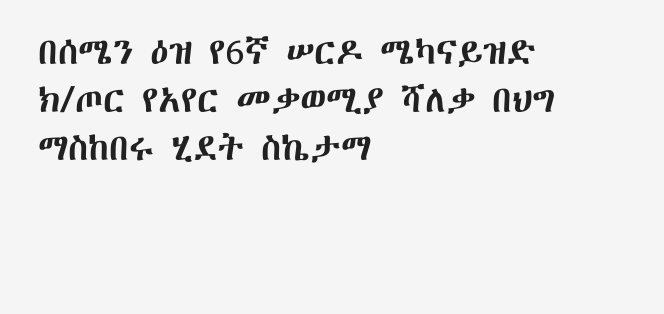በሰሜን ዕዝ የ6ኛ ሠርዶ ሜካናይዝድ ክ/ጦር የአየር መቃወሚያ ሻለቃ በህግ ማስከበሩ ሂደት ስኬታማ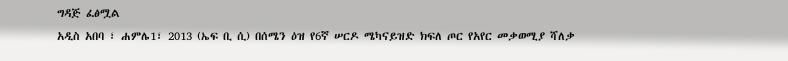ግዳጅ ፈፅሟል
አዲስ አበባ ፣ ሐምሌ1፣ 2013 (ኤፍ ቢ ሲ) በሰሜን ዕዝ የ6ኛ ሠርዶ ሜካናይዝድ ክፍለ ጦር የአየር መቃወሚያ ሻለቃ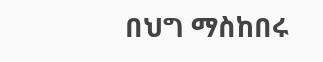በህግ ማስከበሩ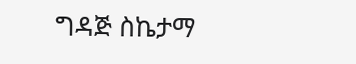ግዳጅ ስኬታማ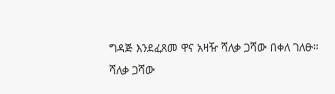ግዳጅ እንደፈጸመ ዋና አዛዥ ሻለቃ ጋሻው በቀለ ገለፁ።
ሻለቃ ጋሻው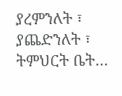ያረምንለት ፣ ያጨድንለት ፣ ትምህርት ቤት…